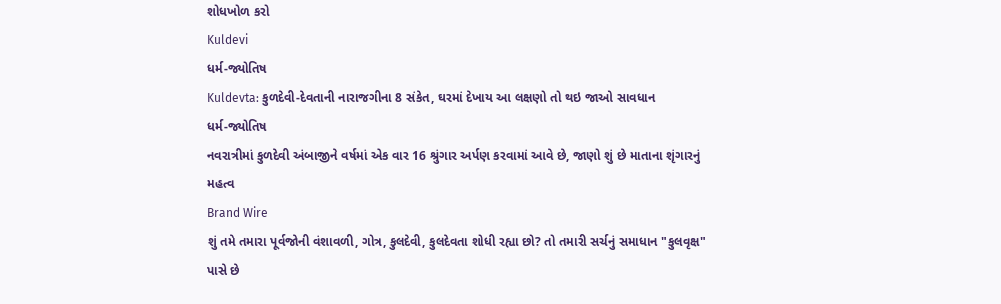શોધખોળ કરો
Kuldevi
ધર્મ-જ્યોતિષ
Kuldevta: કુળદેવી-દેવતાની નારાજગીના 8 સંકેત, ઘરમાં દેખાય આ લક્ષણો તો થઇ જાઓ સાવધાન
ધર્મ-જ્યોતિષ
નવરાત્રીમાં કુળદેવી અંબાજીને વર્ષમાં એક વાર 16 શ્રુંગાર અર્પણ કરવામાં આવે છે, જાણો શું છે માતાના શૃંગારનું મહત્વ
Brand Wire
શું તમે તમારા પૂર્વજોની વંશાવળી, ગોત્ર, કુલદેવી, કુલદેવતા શોધી રહ્યા છો? તો તમારી સર્ચનું સમાધાન "કુલવૃક્ષ" પાસે છે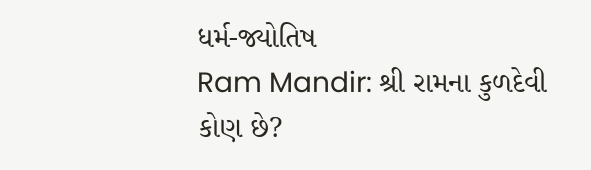ધર્મ-જ્યોતિષ
Ram Mandir: શ્રી રામના કુળદેવી કોણ છે?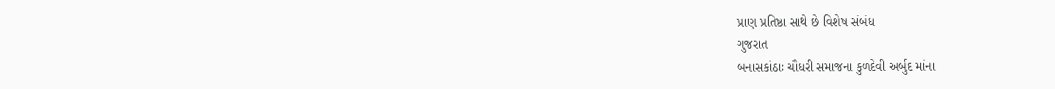પ્રાણ પ્રતિષ્ઠા સાથે છે વિશેષ સંબંધ
ગુજરાત
બનાસકાંઠાઃ ચૌધરી સમાજના કુળદેવી અર્બુદ માંના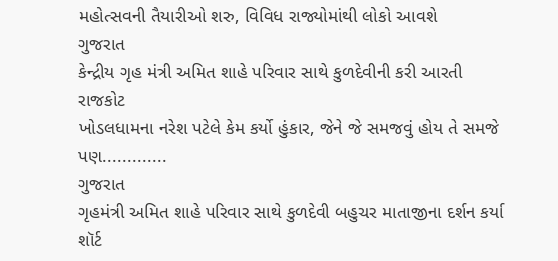મહોત્સવની તૈયારીઓ શરુ, વિવિધ રાજ્યોમાંથી લોકો આવશે
ગુજરાત
કેન્દ્રીય ગૃહ મંત્રી અમિત શાહે પરિવાર સાથે કુળદેવીની કરી આરતી
રાજકોટ
ખોડલધામના નરેશ પટેલે કેમ કર્યો હુંકાર, જેને જે સમજવું હોય તે સમજે પણ.............
ગુજરાત
ગૃહમંત્રી અમિત શાહે પરિવાર સાથે કુળદેવી બહુચર માતાજીના દર્શન કર્યા
શૉર્ટ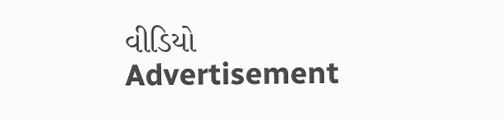વીડિયો
Advertisement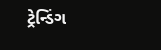ટ્રેન્ડિંગ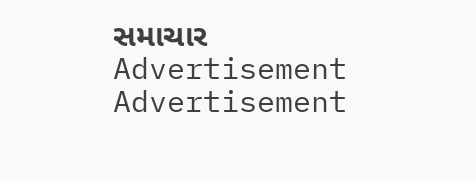સમાચાર
Advertisement
Advertisement